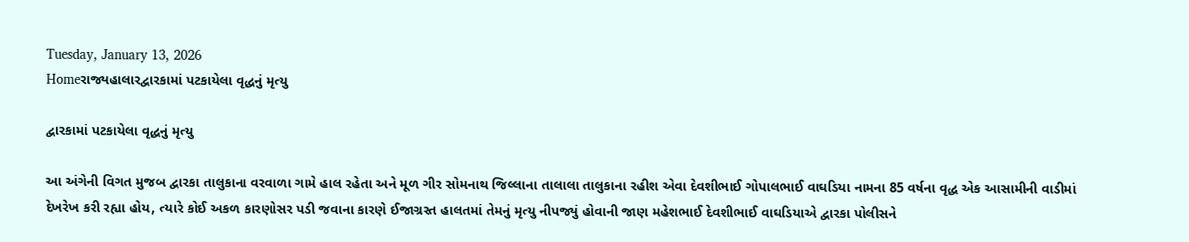Tuesday, January 13, 2026
Homeરાજ્યહાલારદ્વારકામાં પટકાયેલા વૃદ્ધનું મૃત્યુ

દ્વારકામાં પટકાયેલા વૃદ્ધનું મૃત્યુ

આ અંગેની વિગત મુજબ દ્વારકા તાલુકાના વરવાળા ગામે હાલ રહેતા અને મૂળ ગીર સોમનાથ જિલ્લાના તાલાલા તાલુકાના રહીશ એવા દેવશીભાઈ ગોપાલભાઈ વાઘડિયા નામના 85 વર્ષના વૃદ્ધ એક આસામીની વાડીમાં દેખરેખ કરી રહ્યા હોય, ત્યારે કોઈ અકળ કારણોસર પડી જવાના કારણે ઈજાગ્રસ્ત હાલતમાં તેમનું મૃત્યુ નીપજ્યું હોવાની જાણ મહેશભાઈ દેવશીભાઈ વાઘડિયાએ દ્વારકા પોલીસને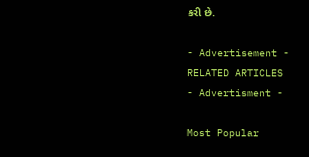કરી છે.

- Advertisement -
RELATED ARTICLES
- Advertisment -

Most Popular